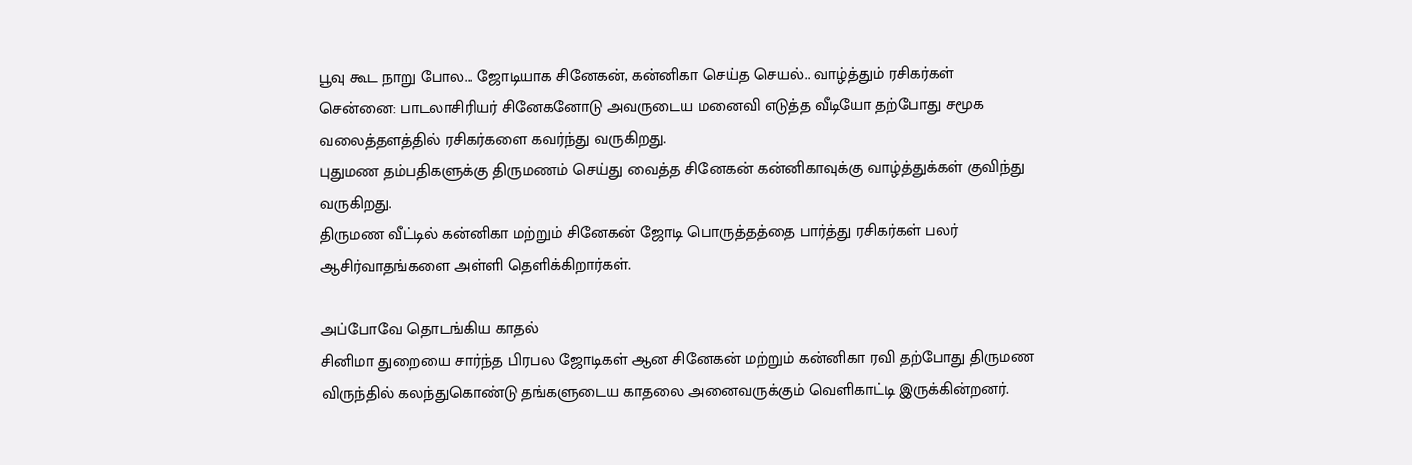பூவு கூட நாறு போல... ஜோடியாக சினேகன், கன்னிகா செய்த செயல்.. வாழ்த்தும் ரசிகர்கள்
சென்னை: பாடலாசிரியர் சினேகனோடு அவருடைய மனைவி எடுத்த வீடியோ தற்போது சமூக வலைத்தளத்தில் ரசிகர்களை கவர்ந்து வருகிறது.
புதுமண தம்பதிகளுக்கு திருமணம் செய்து வைத்த சினேகன் கன்னிகாவுக்கு வாழ்த்துக்கள் குவிந்து வருகிறது.
திருமண வீட்டில் கன்னிகா மற்றும் சினேகன் ஜோடி பொருத்தத்தை பார்த்து ரசிகர்கள் பலர் ஆசிர்வாதங்களை அள்ளி தெளிக்கிறார்கள்.

அப்போவே தொடங்கிய காதல்
சினிமா துறையை சார்ந்த பிரபல ஜோடிகள் ஆன சினேகன் மற்றும் கன்னிகா ரவி தற்போது திருமண விருந்தில் கலந்துகொண்டு தங்களுடைய காதலை அனைவருக்கும் வெளிகாட்டி இருக்கின்றனர்.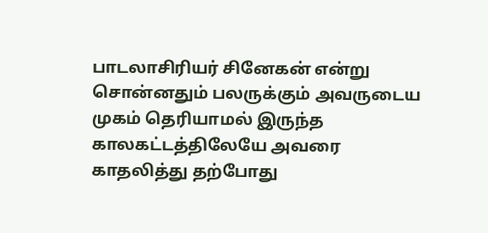பாடலாசிரியர் சினேகன் என்று சொன்னதும் பலருக்கும் அவருடைய முகம் தெரியாமல் இருந்த காலகட்டத்திலேயே அவரை காதலித்து தற்போது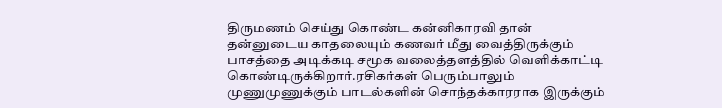திருமணம் செய்து கொண்ட கன்னிகாரவி தான் தன்னுடைய காதலையும் கணவர் மீது வைத்திருக்கும் பாசத்தை அடிக்கடி சமூக வலைத்தளத்தில் வெளிக்காட்டி கொண்டிருக்கிறார்.ரசிகர்கள் பெரும்பாலும் முணுமுணுக்கும் பாடல்களின் சொந்தக்காரராக இருக்கும்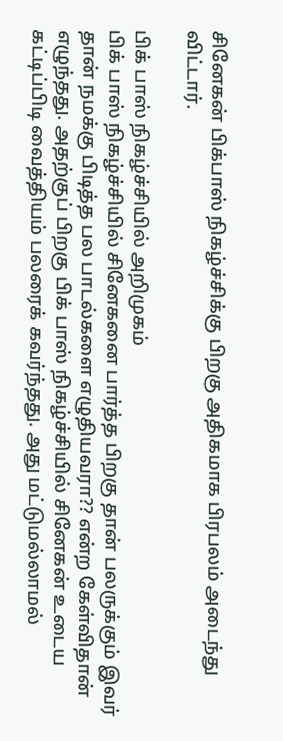சினேகன் பிக்பாஸ் நிகழ்ச்சிக்கு பிறகு அதிகமாக பிரபலம் அடைந்து விட்டார்.

பிக் பாஸ் நிகழ்ச்சியில் அறிமுகம்
பிக் பாஸ் நிகழ்ச்சியில் சினேகனை பார்த்த பிறகு தான் பலருக்கும் இவர் தான் நமக்கு பிடித்த பல பாடல்களை எழுதியவரா?? என்ற கேள்விதான் எழுந்தது. அதற்குப் பிறகு பிக் பாஸ் நிகழ்ச்சியில் சினேகன் உடைய கட்டிப்பிடி வைத்தியம் பலரைக் கவர்ந்தது. அது மட்டுமல்லாமல்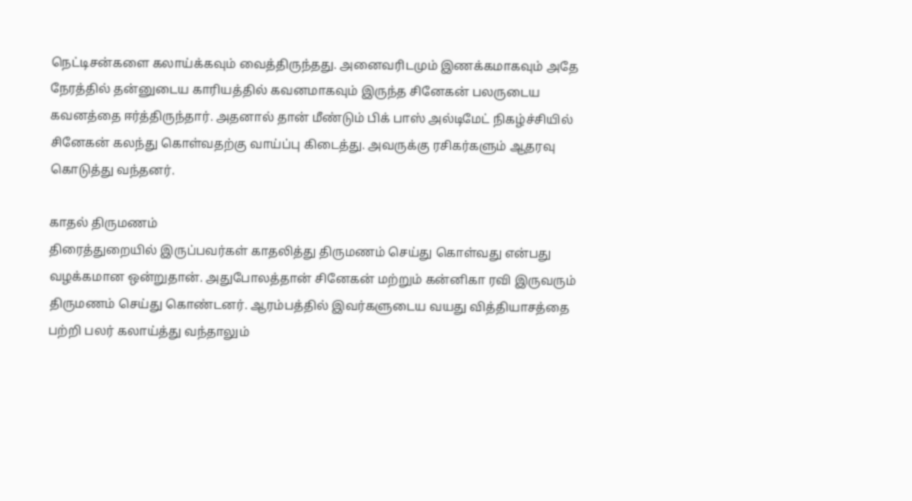நெட்டிசன்களை கலாய்க்கவும் வைத்திருந்தது. அனைவரிடமும் இணக்கமாகவும் அதே நேரத்தில் தன்னுடைய காரியத்தில் கவனமாகவும் இருந்த சினேகன் பலருடைய கவனத்தை ஈர்த்திருந்தார். அதனால் தான் மீண்டும் பிக் பாஸ் அல்டிமேட் நிகழ்ச்சியில் சினேகன் கலந்து கொள்வதற்கு வாய்ப்பு கிடைத்து. அவருக்கு ரசிகர்களும் ஆதரவு கொடுத்து வந்தனர்.

காதல் திருமணம்
திரைத்துறையில் இருப்பவர்கள் காதலித்து திருமணம் செய்து கொள்வது என்பது வழக்கமான ஒன்றுதான். அதுபோலத்தான் சினேகன் மற்றும் கன்னிகா ரவி இருவரும் திருமணம் செய்து கொண்டனர். ஆரம்பத்தில் இவர்களுடைய வயது வித்தியாசத்தை பற்றி பலர் கலாய்த்து வந்தாலும்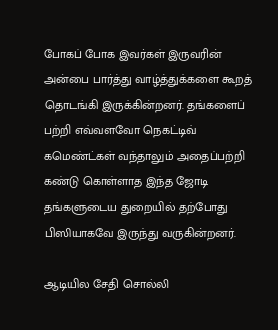போகப் போக இவர்கள் இருவரின் அன்பை பார்த்து வாழ்த்துக்களை கூறத் தொடங்கி இருக்கின்றனர். தங்களைப் பற்றி எவ்வளவோ நெகட்டிவ் கமெண்ட்கள் வந்தாலும் அதைப்பற்றி கண்டு கொள்ளாத இந்த ஜோடி தங்களுடைய துறையில் தற்போது பிஸியாகவே இருந்து வருகின்றனர்.

ஆடியில சேதி சொல்லி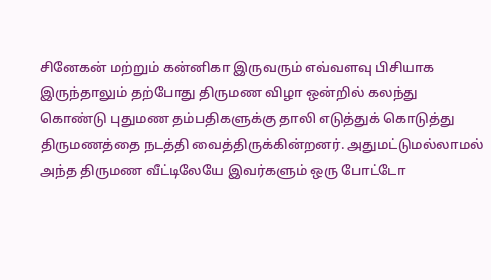சினேகன் மற்றும் கன்னிகா இருவரும் எவ்வளவு பிசியாக இருந்தாலும் தற்போது திருமண விழா ஒன்றில் கலந்து கொண்டு புதுமண தம்பதிகளுக்கு தாலி எடுத்துக் கொடுத்து திருமணத்தை நடத்தி வைத்திருக்கின்றனர். அதுமட்டுமல்லாமல் அந்த திருமண வீட்டிலேயே இவர்களும் ஒரு போட்டோ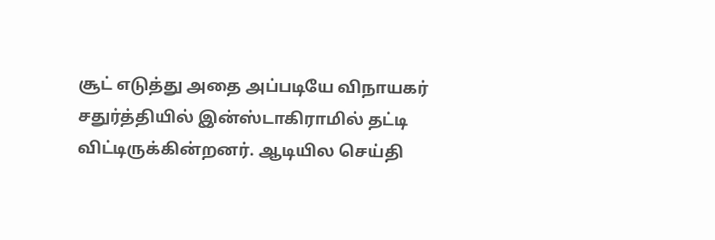சூட் எடுத்து அதை அப்படியே விநாயகர் சதுர்த்தியில் இன்ஸ்டாகிராமில் தட்டி விட்டிருக்கின்றனர். ஆடியில செய்தி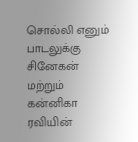சொல்லி எனும் பாடலுக்கு சினேகன் மற்றும் கன்னிகா ரவியின்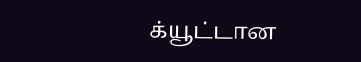க்யூட்டான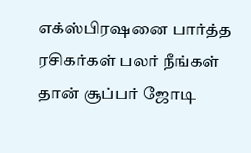எக்ஸ்பிரஷனை பார்த்த ரசிகர்கள் பலர் நீங்கள் தான் சூப்பர் ஜோடி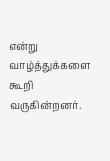என்று வாழ்த்துக்களை கூறி வருகின்றனர்.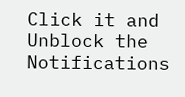Click it and Unblock the Notifications